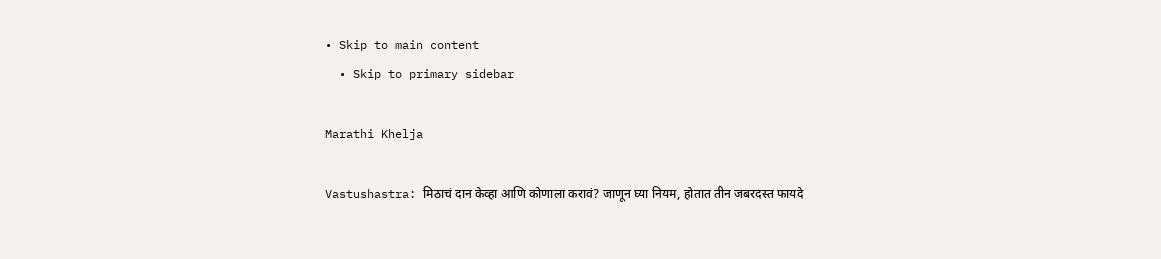• Skip to main content
  • Skip to primary sidebar

Marathi Khelja

Vastushastra: मिठाचं दान केव्हा आणि कोणाला करावं? जाणून घ्या नियम, होतात तीन जबरदस्त फायदे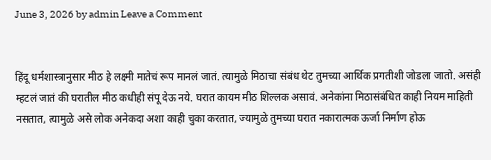June 3, 2026 by admin Leave a Comment


हिंदू धर्मशास्त्रानुसार मीठ हे लक्ष्मी मातेचं रूप मानलं जातं. त्यामुळे मिठाचा संबंध थेट तुमच्या आर्थिक प्रगतीशी जोडला जातो. असंही म्हटलं जातं की घरातील मीठ कधीही संपू देऊ नये. घरात कायम मीठ शिल्लक असावं. अनेकांना मिठासंबंधित काही नियम माहिती नसतात, त्यामुळे असे लोक अनेकदा अशा काही चुका करतात, ज्यामुळे तुमच्या घरात नकारात्मक ऊर्जा निर्माण होऊ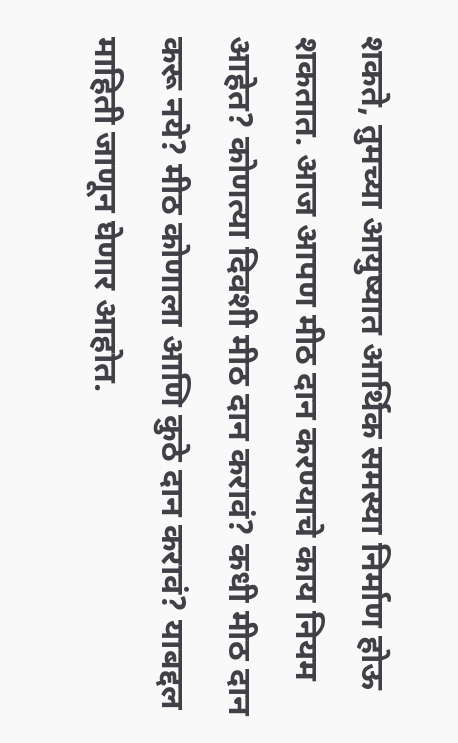शकते, तुमच्या आयुष्यात आर्थिक समस्या निर्माण होऊ शकतात. आज आपण मीठ दान करण्याचे काय नियम आहेत? कोणत्या दिवशी मीठ दान करावं? कधी मीठ दान करू नये? मीठ कोणाला आणि कुठे दान करावं? याबद्दल माहिती जाणून घेणार आहोत.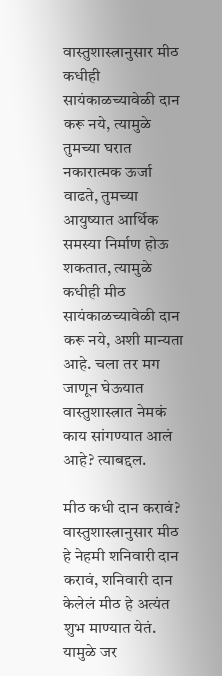वास्तुशास्त्रानुसार मीठ कधीही सायंकाळच्यावेळी दान करू नये, त्यामुळे तुमच्या घरात नकारात्मक ऊर्जा वाढते, तुमच्या आयुष्यात आर्थिक समस्या निर्माण होऊ शकतात, त्यामुळे कधीही मीठ सायंकाळच्यावेळी दान करू नये, अशी मान्यता आहे. चला तर मग जाणून घेऊयात वास्तुशास्त्रात नेमकं काय सांगण्यात आलं आहे? त्याबद्दल.

मीठ कधी दान करावं? वास्तुशास्त्रानुसार मीठ हे नेहमी शनिवारी दान करावं, शनिवारी दान केलेलं मीठ हे अत्यंत शुभ माण्यात येतं. यामुळे जर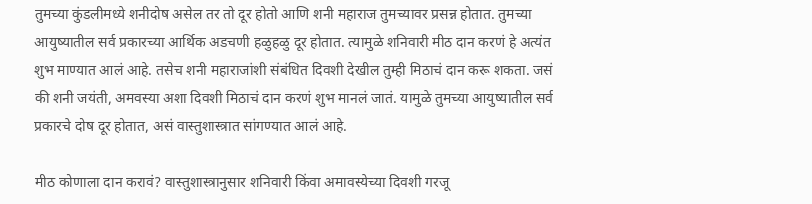तुमच्या कुंडलीमध्ये शनीदोष असेल तर तो दूर होतो आणि शनी महाराज तुमच्यावर प्रसन्न होतात. तुमच्या आयुष्यातील सर्व प्रकारच्या आर्थिक अडचणी हळुहळु दूर होतात. त्यामुळे शनिवारी मीठ दान करणं हे अत्यंत शुभ माण्यात आलं आहे. तसेच शनी महाराजांशी संबंधित दिवशी देखील तुम्ही मिठाचं दान करू शकता. जसं की शनी जयंती, अमवस्या अशा दिवशी मिठाचं दान करणं शुभ मानलं जातं. यामुळे तुमच्या आयुष्यातील सर्व प्रकारचे दोष दूर होतात, असं वास्तुशास्त्रात सांगण्यात आलं आहे.

मीठ कोणाला दान करावं? वास्तुशास्त्रानुसार शनिवारी किंवा अमावस्येच्या दिवशी गरजू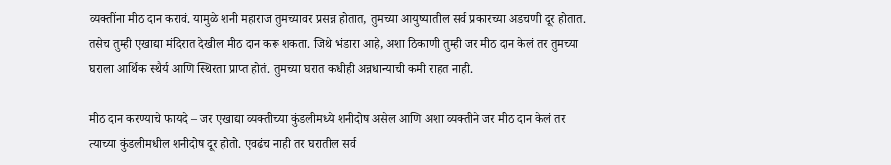व्यक्तींना मीठ दान करावं. यामुळे शनी महाराज तुमच्यावर प्रसन्न होतात, तुमच्या आयुष्यातील सर्व प्रकारच्या अडचणी दूर होतात. तसेच तुम्ही एखाद्या मंदिरात देखील मीठ दान करू शकता. जिथे भंडारा आहे, अशा ठिकाणी तुम्ही जर मीठ दान केलं तर तुमच्या घराला आर्थिक स्थैर्य आणि स्थिरता प्राप्त होतं. तुमच्या घरात कधीही अन्नधान्याची कमी राहत नाही.

मीठ दान करण्याचे फायदे – जर एखाद्या व्यक्तीच्या कुंडलीमध्ये शनीदोष असेल आणि अशा व्यक्तीने जर मीठ दान केलं तर त्याच्या कुंडलीमधील शनीदोष दूर होतो. एवढंच नाही तर घरातील सर्व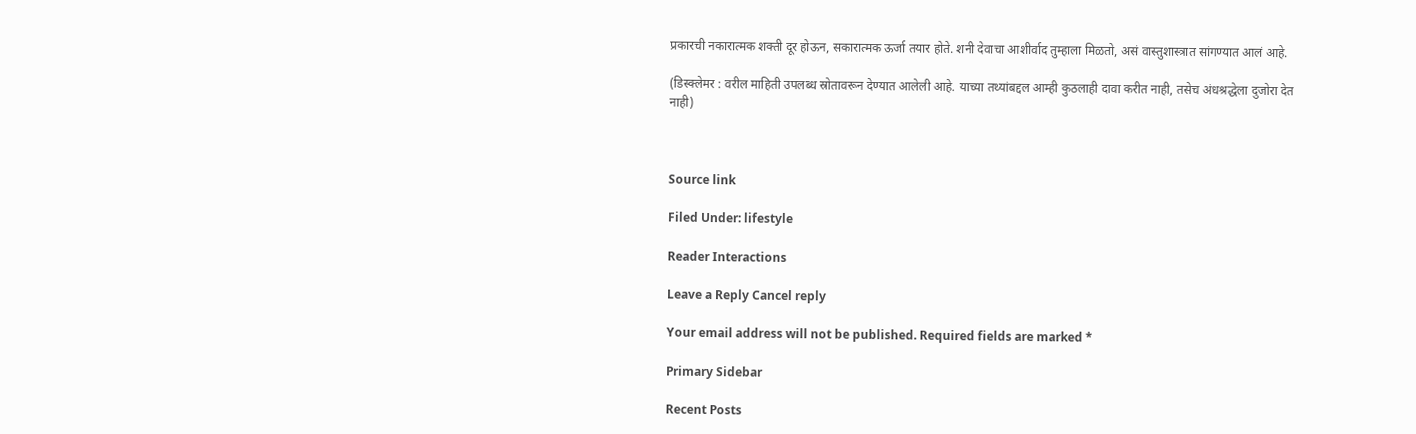प्रकारची नकारात्मक शक्ती दूर होऊन, सकारात्मक ऊर्जा तयार होते. शनी देवाचा आशीर्वाद तुम्हाला मिळतो, असं वास्तुशास्त्रात सांगण्यात आलं आहे.

(डिस्क्लेमर : वरील माहिती उपलब्ध स्रोतावरून देण्यात आलेली आहे. याच्या तथ्यांबद्दल आम्ही कुठलाही दावा करीत नाही, तसेच अंधश्रद्धेला दुजोरा देत नाही)



Source link

Filed Under: lifestyle

Reader Interactions

Leave a Reply Cancel reply

Your email address will not be published. Required fields are marked *

Primary Sidebar

Recent Posts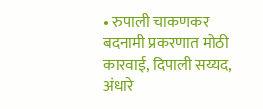• रुपाली चाकणकर बदनामी प्रकरणात मोठी कारवाई, दिपाली सय्यद, अंधारे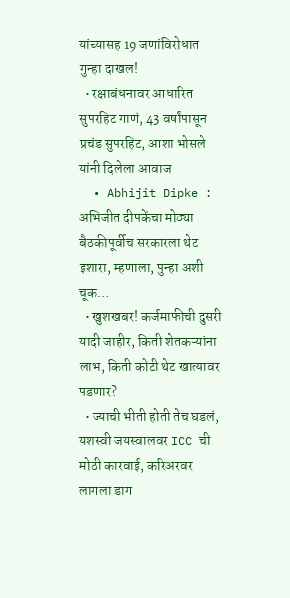यांच्यासह 19 जणांविरोधात गुन्हा दाखल!
  • रक्षाबंधनावर आधारित सुपरहिट गाणं, 43 वर्षांपासून प्रचंड सुपरहिट, आशा भोसले यांनी दिलेला आवाज
  • Abhijit Dipke : अभिजीत दीपकेंचा मोठ्या बैठकीपूर्वीच सरकारला थेट इशारा, म्हणाला, पुन्हा अशी चूक…
  • खुशखबर! कर्जमाफीची दुसरी यादी जाहीर, किती शेतकऱ्यांना लाभ, किती कोटी थेट खात्यावर पडणार?
  • ज्याची भीती होती तेच घडलं, यशस्वी जयस्वालवर ICC ची मोठी कारवाई, करिअरवर लागला डाग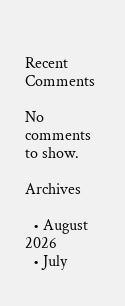Recent Comments

No comments to show.

Archives

  • August 2026
  • July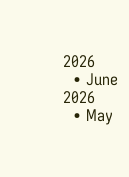2026
  • June 2026
  • May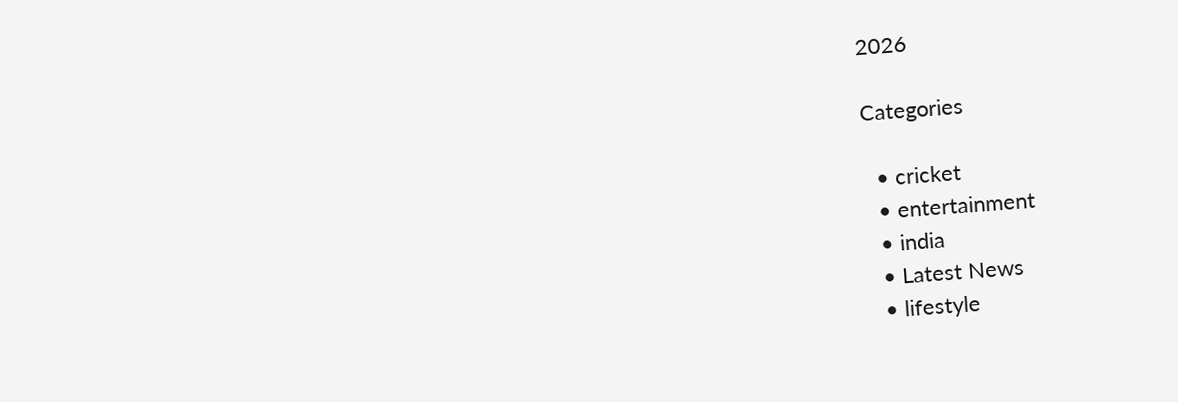2026

Categories

  • cricket
  • entertainment
  • india
  • Latest News
  • lifestyle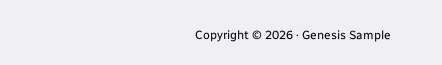Copyright © 2026 · Genesis Sample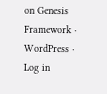on Genesis Framework · WordPress · Log in